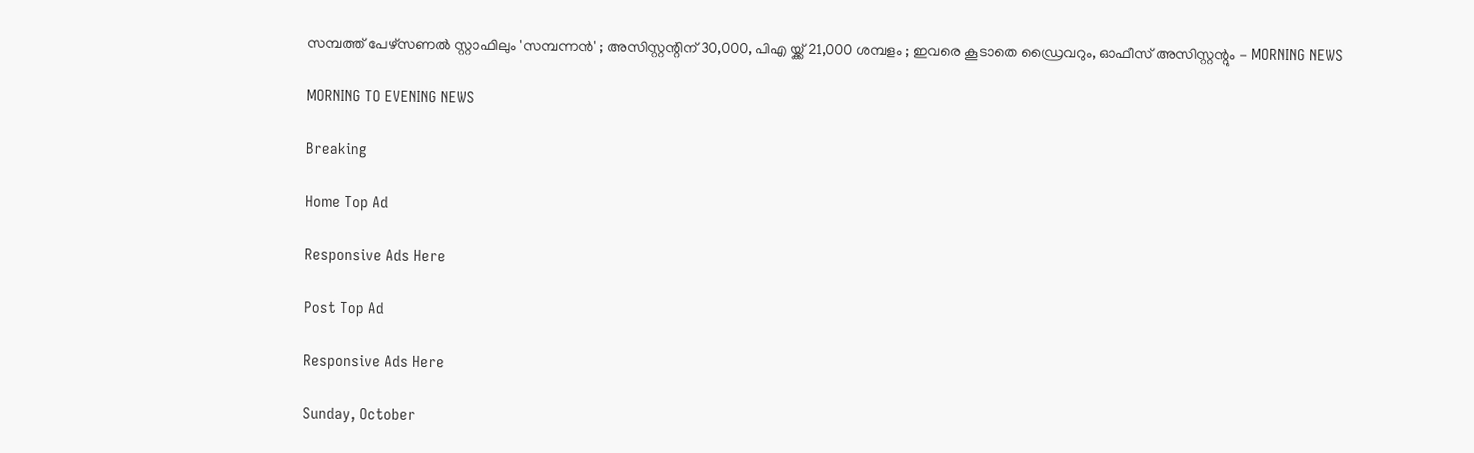സമ്പത്ത് പേഴ്‌സണല്‍ സ്റ്റാഫിലും 'സമ്പന്നന്‍' ; അസിസ്റ്റന്റിന് 30,000, പിഎ യ്ക്ക് 21,000 ശമ്പളം ; ഇവരെ കൂടാതെ ഡ്രൈവറും, ഓഫീസ് അസിസ്റ്റന്റും - MORNING NEWS

MORNING TO EVENING NEWS

Breaking

Home Top Ad

Responsive Ads Here

Post Top Ad

Responsive Ads Here

Sunday, October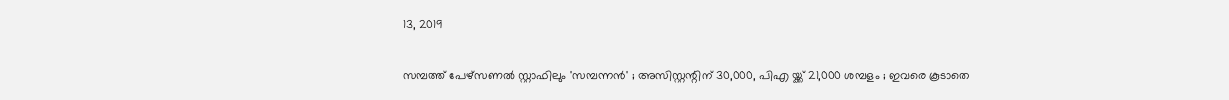13, 2019

സമ്പത്ത് പേഴ്‌സണല്‍ സ്റ്റാഫിലും 'സമ്പന്നന്‍' ; അസിസ്റ്റന്റിന് 30,000, പിഎ യ്ക്ക് 21,000 ശമ്പളം ; ഇവരെ കൂടാതെ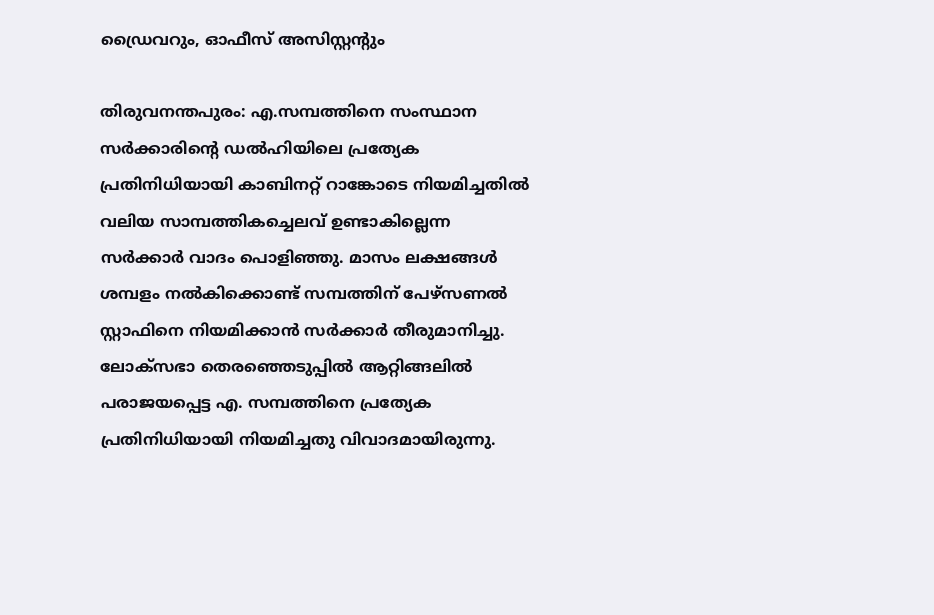ഡ്രൈവറും, ഓഫീസ് അസിസ്റ്റന്റും

തിരുവനന്തപുരം: എ.സമ്പത്തിനെ സംസ്ഥാന സര്‍ക്കാരിന്റെ ഡല്‍ഹിയിലെ പ്രത്യേക പ്രതിനിധിയായി കാബിനറ്റ് റാങ്കോടെ നിയമിച്ചതില്‍ വലിയ സാമ്പത്തികച്ചെലവ് ഉണ്ടാകില്ലെന്ന സര്‍ക്കാര്‍ വാദം പൊളിഞ്ഞു. മാസം ലക്ഷങ്ങള്‍ ശമ്പളം നല്‍കിക്കൊണ്ട് സമ്പത്തിന് പേഴ്‌സണല്‍ സ്റ്റാഫിനെ നിയമിക്കാന്‍ സര്‍ക്കാര്‍ തീരുമാനിച്ചു. ലോക്‌സഭാ തെരഞ്ഞെടുപ്പില്‍ ആറ്റിങ്ങലില്‍ പരാജയപ്പെട്ട എ. സമ്പത്തിനെ പ്രത്യേക പ്രതിനിധിയായി നിയമിച്ചതു വിവാദമായിരുന്നു.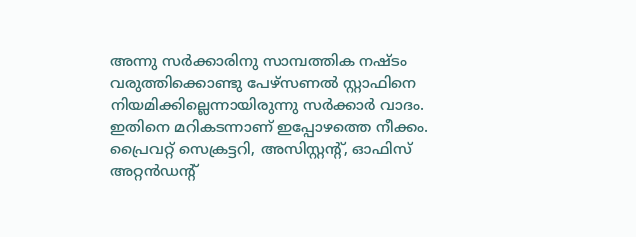അന്നു സര്‍ക്കാരിനു സാമ്പത്തിക നഷ്ടം വരുത്തിക്കൊണ്ടു പേഴ്‌സണല്‍ സ്റ്റാഫിനെ നിയമിക്കില്ലെന്നായിരുന്നു സര്‍ക്കാര്‍ വാദം. ഇതിനെ മറികടന്നാണ് ഇപ്പോഴത്തെ നീക്കം. പ്രൈവറ്റ് സെക്രട്ടറി, അസിസ്റ്റന്റ്, ഓഫിസ് അറ്റന്‍ഡന്റ്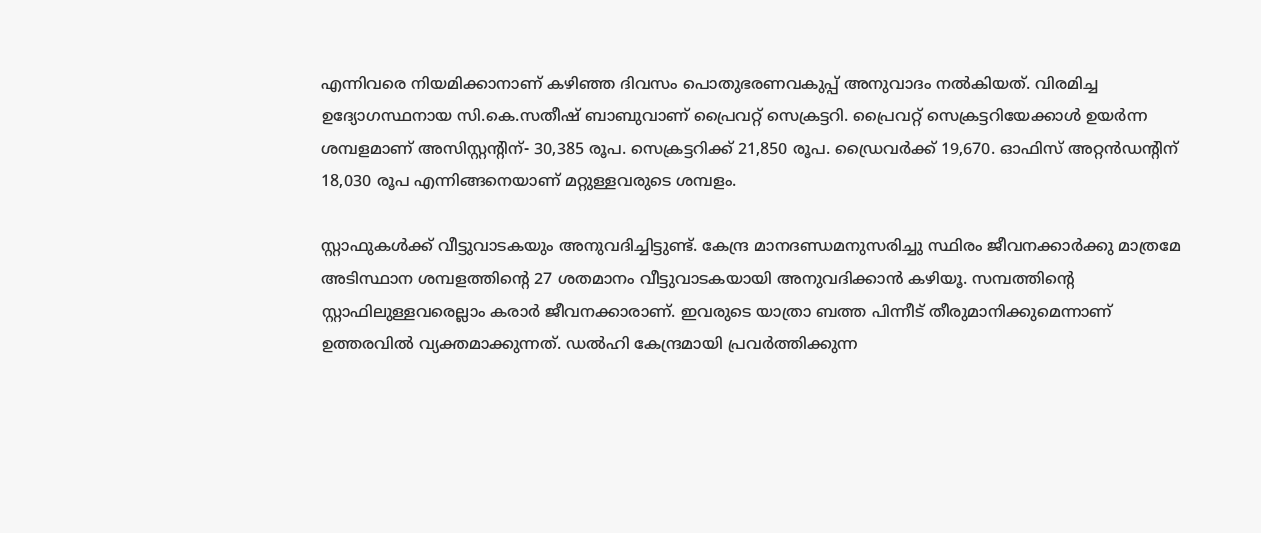എന്നിവരെ നിയമിക്കാനാണ് കഴിഞ്ഞ ദിവസം പൊതുഭരണവകുപ്പ് അനുവാദം നല്‍കിയത്. വിരമിച്ച ഉദ്യോഗസ്ഥനായ സി.കെ.സതീഷ് ബാബുവാണ് പ്രൈവറ്റ് സെക്രട്ടറി. പ്രൈവറ്റ് സെക്രട്ടറിയേക്കാള്‍ ഉയര്‍ന്ന ശമ്പളമാണ് അസിസ്റ്റന്റിന്- 30,385 രൂപ. സെക്രട്ടറിക്ക് 21,850 രൂപ. ഡ്രൈവര്‍ക്ക് 19,670. ഓഫിസ് അറ്റന്‍ഡന്റിന് 18,030 രൂപ എന്നിങ്ങനെയാണ് മറ്റുള്ളവരുടെ ശമ്പളം.

സ്റ്റാഫുകള്‍ക്ക് വീട്ടുവാടകയും അനുവദിച്ചിട്ടുണ്ട്. കേന്ദ്ര മാനദണ്ഡമനുസരിച്ചു സ്ഥിരം ജീവനക്കാര്‍ക്കു മാത്രമേ അടിസ്ഥാന ശമ്പളത്തിന്റെ 27 ശതമാനം വീട്ടുവാടകയായി അനുവദിക്കാന്‍ കഴിയൂ. സമ്പത്തിന്റെ സ്റ്റാഫിലുള്ളവരെല്ലാം കരാര്‍ ജീവനക്കാരാണ്. ഇവരുടെ യാത്രാ ബത്ത പിന്നീട് തീരുമാനിക്കുമെന്നാണ് ഉത്തരവില്‍ വ്യക്തമാക്കുന്നത്. ഡല്‍ഹി കേന്ദ്രമായി പ്രവര്‍ത്തിക്കുന്ന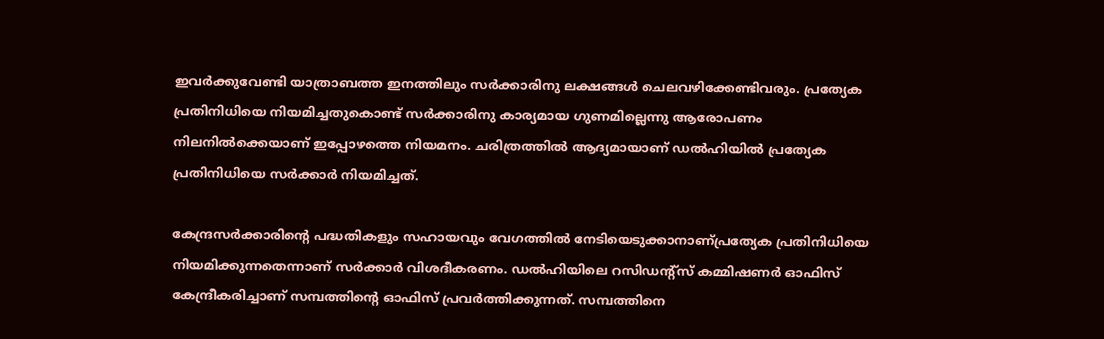ഇവര്‍ക്കുവേണ്ടി യാത്രാബത്ത ഇനത്തിലും സര്‍ക്കാരിനു ലക്ഷങ്ങള്‍ ചെലവഴിക്കേണ്ടിവരും. പ്രത്യേക പ്രതിനിധിയെ നിയമിച്ചതുകൊണ്ട് സര്‍ക്കാരിനു കാര്യമായ ഗുണമില്ലെന്നു ആരോപണം നിലനില്‍ക്കെയാണ് ഇപ്പോഴത്തെ നിയമനം. ചരിത്രത്തില്‍ ആദ്യമായാണ് ഡല്‍ഹിയില്‍ പ്രത്യേക പ്രതിനിധിയെ സര്‍ക്കാര്‍ നിയമിച്ചത്.

കേന്ദ്രസര്‍ക്കാരിന്റെ പദ്ധതികളും സഹായവും വേഗത്തില്‍ നേടിയെടുക്കാനാണ്പ്രത്യേക പ്രതിനിധിയെ നിയമിക്കുന്നതെന്നാണ് സര്‍ക്കാര്‍ വിശദീകരണം. ഡല്‍ഹിയിലെ റസിഡന്റ്‌സ് കമ്മിഷണര്‍ ഓഫിസ് കേന്ദ്രീകരിച്ചാണ് സമ്പത്തിന്റെ ഓഫിസ് പ്രവര്‍ത്തിക്കുന്നത്. സമ്പത്തിനെ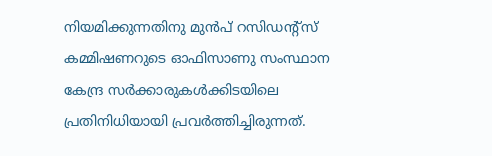നിയമിക്കുന്നതിനു മുന്‍പ് റസിഡന്റ്‌സ് കമ്മിഷണറുടെ ഓഫിസാണു സംസ്ഥാന കേന്ദ്ര സര്‍ക്കാരുകള്‍ക്കിടയിലെ പ്രതിനിധിയായി പ്രവര്‍ത്തിച്ചിരുന്നത്.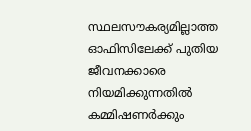സ്ഥലസൗകര്യമില്ലാത്ത ഓഫിസിലേക്ക് പുതിയ ജീവനക്കാരെ നിയമിക്കുന്നതില്‍ കമ്മിഷണര്‍ക്കും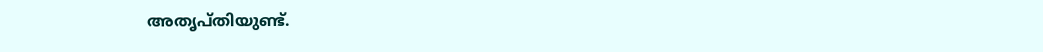അതൃപ്തിയുണ്ട്.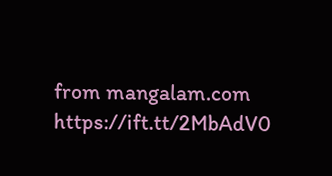from mangalam.com https://ift.tt/2MbAdV0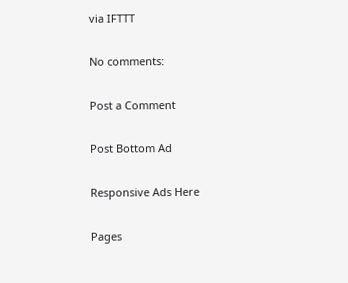via IFTTT

No comments:

Post a Comment

Post Bottom Ad

Responsive Ads Here

Pages